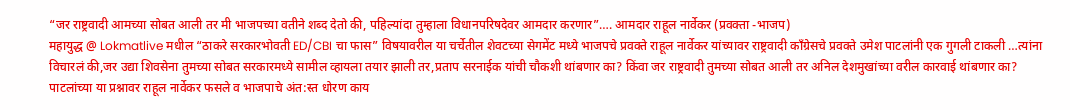“जर राष्ट्रवादी आमच्या सोबत आली तर मी भाजपच्या वतीने शब्द देतो की, पहिल्यांदा तुम्हाला विधानपरिषदेवर आमदार करणार”…. आमदार राहूल नार्वेकर (प्रवक्ता -भाजप)
महायुद्ध @ Lokmatlive मधील “ठाकरे सरकारभोवती ED/CBI चा फास” विषयावरील या चर्चेतील शेवटच्या सेगमेंट मध्ये भाजपचे प्रवक्ते राहूल नार्वेकर यांच्यावर राष्ट्रवादी काँग्रेसचे प्रवक्ते उमेश पाटलांनी एक गुगली टाकली …त्यांना विचारलं की,जर उद्या शिवसेना तुमच्या सोबत सरकारमध्ये सामील व्हायला तयार झाली तर,प्रताप सरनाईक यांची चौकशी थांबणार का? किंवा जर राष्ट्रवादी तुमच्या सोबत आली तर अनिल देशमुखांच्या वरील कारवाई थांबणार का?
पाटलांच्या या प्रश्नावर राहूल नार्वेकर फसले व भाजपाचे अंत:स्त धोरण काय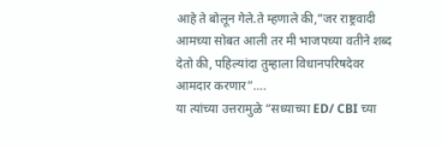आहे ते बोलून गेले.ते म्हणाले की,”जर राष्ट्रवादी आमच्या सोबत आली तर मी भाजपच्या वतीने शब्द देतो की, पहिल्यांदा तुम्हाला विधानपरिषदेवर आमदार करणार”….
या त्यांच्या उत्तरामुळे “सध्याच्या ED/ CBI च्या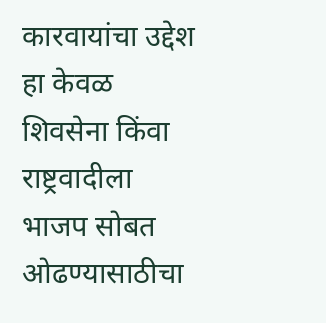कारवायांचा उद्देश हा केवळ शिवसेना किंवा राष्ट्रवादीला भाजप सोबत ओढण्यासाठीचा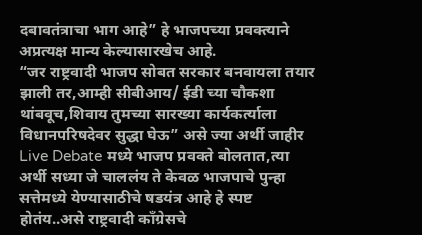दबावतंत्राचा भाग आहे” हे भाजपच्या प्रवक्त्याने अप्रत्यक्ष मान्य केल्यासारखेच आहे.
“जर राष्ट्रवादी भाजप सोबत सरकार बनवायला तयार झाली तर,आम्ही सीबीआय/ ईडी च्या चौकशा थांबवूच,शिवाय तुमच्या सारख्या कार्यकर्त्याला विधानपरिषदेवर सुद्धा घेऊ” असे ज्या अर्थी जाहीर Live Debate मध्ये भाजप प्रवक्ते बोलतात,त्या अर्थी सध्या जे चाललंय ते केवळ भाजपाचे पुन्हा सत्तेमध्ये येण्यासाठीचे षडयंत्र आहे हे स्पष्ट होतंय..असे राष्ट्रवादी काँग्रेसचे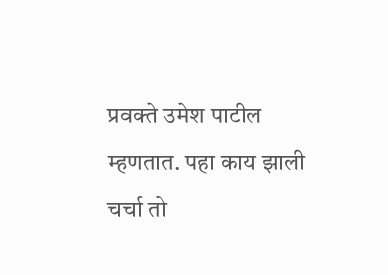प्रवक्ते उमेश पाटील म्हणतात. पहा काय झाली चर्चा तो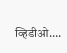व्हिडीओ….